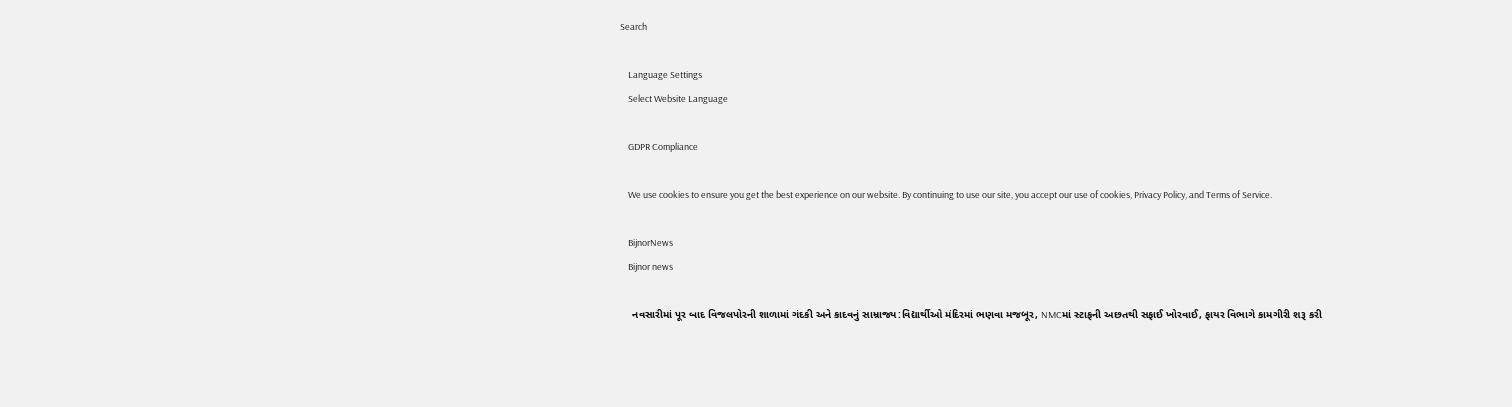Search

    Language Settings
    Select Website Language

    GDPR Compliance

    We use cookies to ensure you get the best experience on our website. By continuing to use our site, you accept our use of cookies, Privacy Policy, and Terms of Service.

    BijnorNews
    Bijnor news

    નવસારીમાં પૂર બાદ વિજલપોરની શાળામાં ગંદકી અને કાદવનું સામ્રાજ્ય:વિદ્યાર્થીઓ મંદિરમાં ભણવા મજબૂર, NMCમાં સ્ટાફની અછતથી સફાઈ ખોરવાઈ, ફાયર વિભાગે કામગીરી શરૂ કરી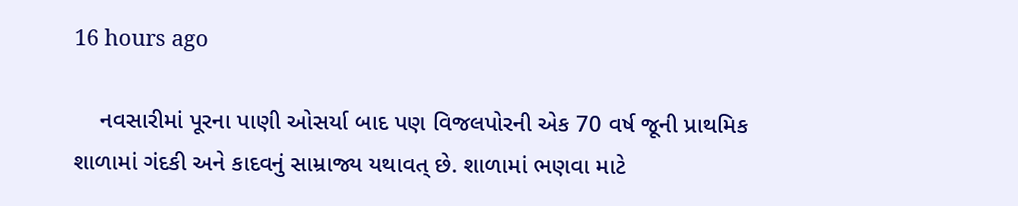16 hours ago

    નવસારીમાં પૂરના પાણી ઓસર્યા બાદ પણ વિજલપોરની એક 70 વર્ષ જૂની પ્રાથમિક શાળામાં ગંદકી અને કાદવનું સામ્રાજ્ય યથાવત્ છે. શાળામાં ભણવા માટે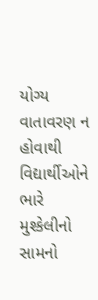યોગ્ય વાતાવરણ ન હોવાથી વિદ્યાર્થીઓને ભારે મુશ્કેલીનો સામનો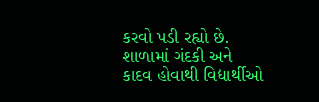કરવો પડી રહ્યો છે. શાળામાં ગંદકી અને કાદવ હોવાથી વિદ્યાર્થીઓ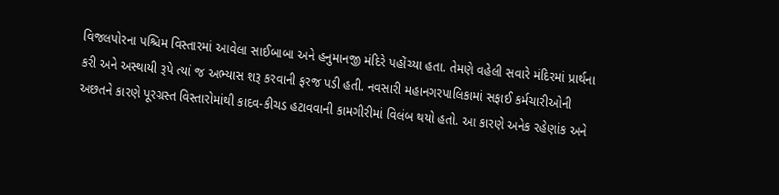વિજલપોરના પશ્ચિમ વિસ્તારમાં આવેલા સાઈબાબા અને હનુમાનજી મંદિરે પહોંચ્યા હતા. તેમણે વહેલી સવારે મંદિરમાં પ્રાર્થના કરી અને અસ્થાયી રૂપે ત્યાં જ અભ્યાસ શરૂ કરવાની ફરજ પડી હતી. નવસારી મહાનગરપાલિકામાં સફાઈ કર્મચારીઓની અછતને કારણે પૂરગ્રસ્ત વિસ્તારોમાંથી કાદવ-કીચડ હટાવવાની કામગીરીમાં વિલંબ થયો હતો. આ કારણે અનેક રહેણાંક અને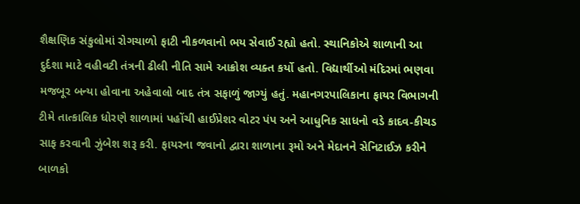શૈક્ષણિક સંકુલોમાં રોગચાળો ફાટી નીકળવાનો ભય સેવાઈ રહ્યો હતો. સ્થાનિકોએ શાળાની આ દુર્દશા માટે વહીવટી તંત્રની ઢીલી નીતિ સામે આક્રોશ વ્યક્ત કર્યો હતો. વિદ્યાર્થીઓ મંદિરમાં ભણવા મજબૂર બન્યા હોવાના અહેવાલો બાદ તંત્ર સફાળું જાગ્યું હતું. મહાનગરપાલિકાના ફાયર વિભાગની ટીમે તાત્કાલિક ધોરણે શાળામાં પહોંચી હાઈપ્રેશર વોટર પંપ અને આધુનિક સાધનો વડે કાદવ-કીચડ સાફ કરવાની ઝુંબેશ શરૂ કરી. ફાયરના જવાનો દ્વારા શાળાના રૂમો અને મેદાનને સેનિટાઈઝ કરીને બાળકો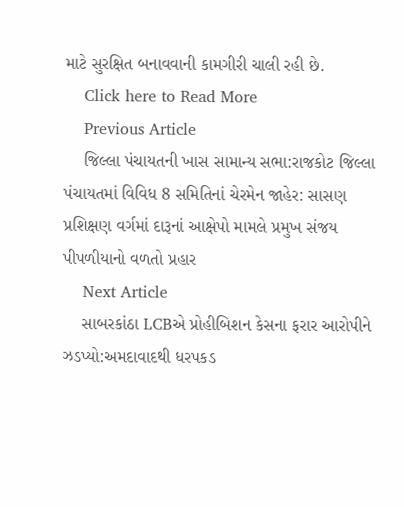માટે સુરક્ષિત બનાવવાની કામગીરી ચાલી રહી છે.
    Click here to Read More
    Previous Article
    જિલ્લા પંચાયતની ખાસ સામાન્ય સભા:રાજકોટ જિલ્લા પંચાયતમાં વિવિધ 8 સમિતિનાં ચેરમેન જાહેર: સાસણ પ્રશિક્ષણ વર્ગમાં દારૂનાં આક્ષેપો મામલે પ્રમુખ સંજય પીપળીયાનો વળતો પ્રહાર
    Next Article
    સાબરકાંઠા LCBએ પ્રોહીબિશન કેસના ફરાર આરોપીને ઝડપ્યો:અમદાવાદથી ધરપકડ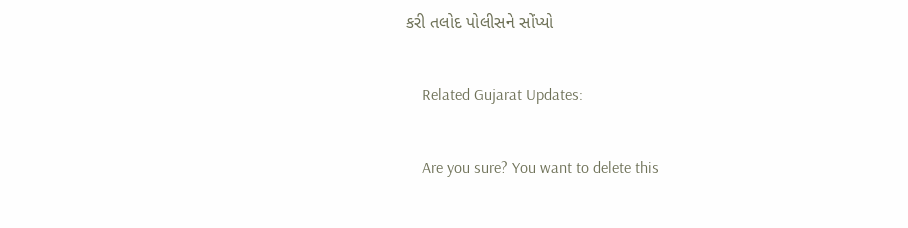કરી તલોદ પોલીસને સોંપ્યો

    Related Gujarat Updates:

    Are you sure? You want to delete this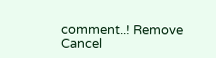comment..! Remove Cancel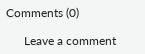Comments (0)

      Leave a comment